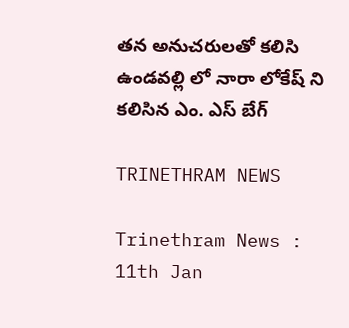తన అనుచరులతో కలిసి ఉండవల్లి లో నారా లోకేష్ ని కలిసిన ఎం. ఎస్ బేగ్

TRINETHRAM NEWS

Trinethram News : 11th Jan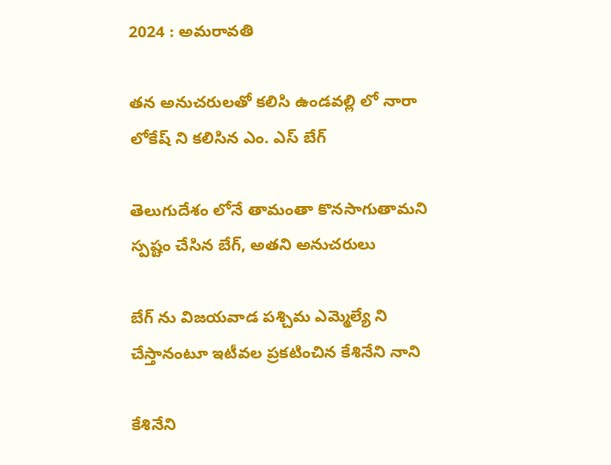2024 : అమరావతి

తన అనుచరులతో కలిసి ఉండవల్లి లో నారా లోకేష్ ని కలిసిన ఎం. ఎస్ బేగ్

తెలుగుదేశం లోనే తామంతా కొనసాగుతామని స్పష్టం చేసిన బేగ్, అతని అనుచరులు

బేగ్ ను విజయవాడ పశ్చిమ ఎమ్మెల్యే ని చేస్తానంటూ ఇటీవల ప్రకటించిన కేశినేని నాని

కేశినేని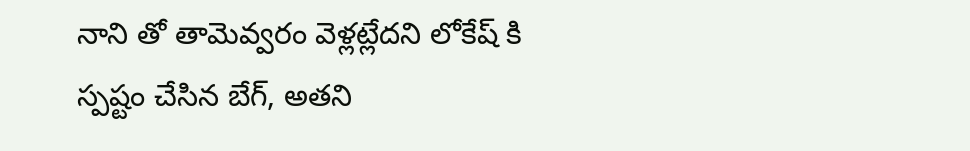నాని తో తామెవ్వరం వెళ్లట్లేదని లోకేష్ కి స్పష్టం చేసిన బేగ్, అతని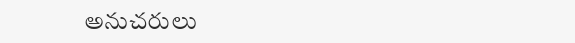అనుచరులు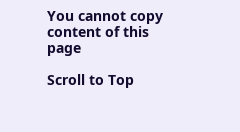You cannot copy content of this page

Scroll to Top